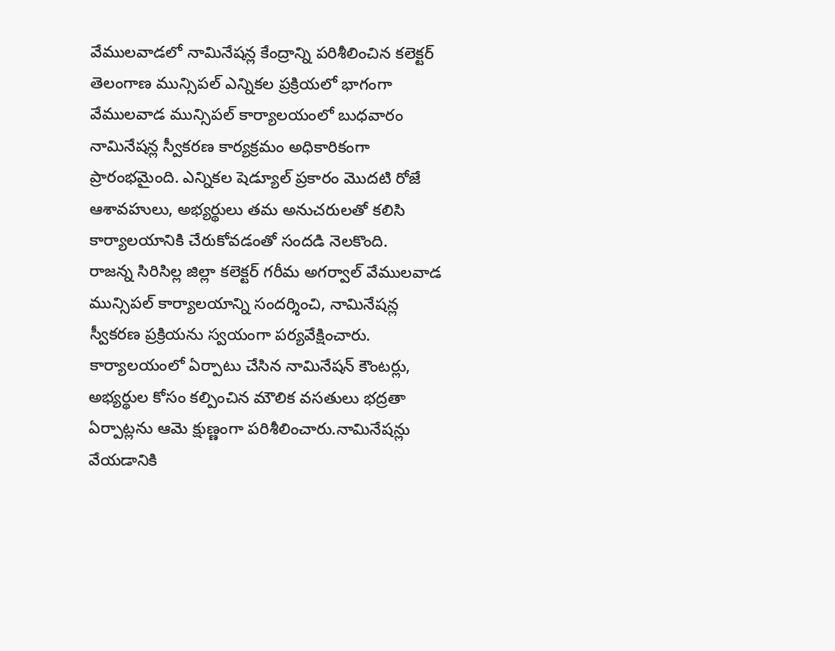వేములవాడలో నామినేషన్ల కేంద్రాన్ని పరిశీలించిన కలెక్టర్
తెలంగాణ మున్సిపల్ ఎన్నికల ప్రక్రియలో భాగంగా వేములవాడ మున్సిపల్ కార్యాలయంలో బుధవారం నామినేషన్ల స్వీకరణ కార్యక్రమం అధికారికంగా ప్రారంభమైంది. ఎన్నికల షెడ్యూల్ ప్రకారం మొదటి రోజే ఆశావహులు, అభ్యర్థులు తమ అనుచరులతో కలిసి కార్యాలయానికి చేరుకోవడంతో సందడి నెలకొంది.
రాజన్న సిరిసిల్ల జిల్లా కలెక్టర్ గరీమ అగర్వాల్ వేములవాడ మున్సిపల్ కార్యాలయాన్ని సందర్శించి, నామినేషన్ల స్వీకరణ ప్రక్రియను స్వయంగా పర్యవేక్షించారు. కార్యాలయంలో ఏర్పాటు చేసిన నామినేషన్ కౌంటర్లు, అభ్యర్థుల కోసం కల్పించిన మౌలిక వసతులు భద్రతా ఏర్పాట్లను ఆమె క్షుణ్ణంగా పరిశీలించారు.నామినేషన్లు వేయడానికి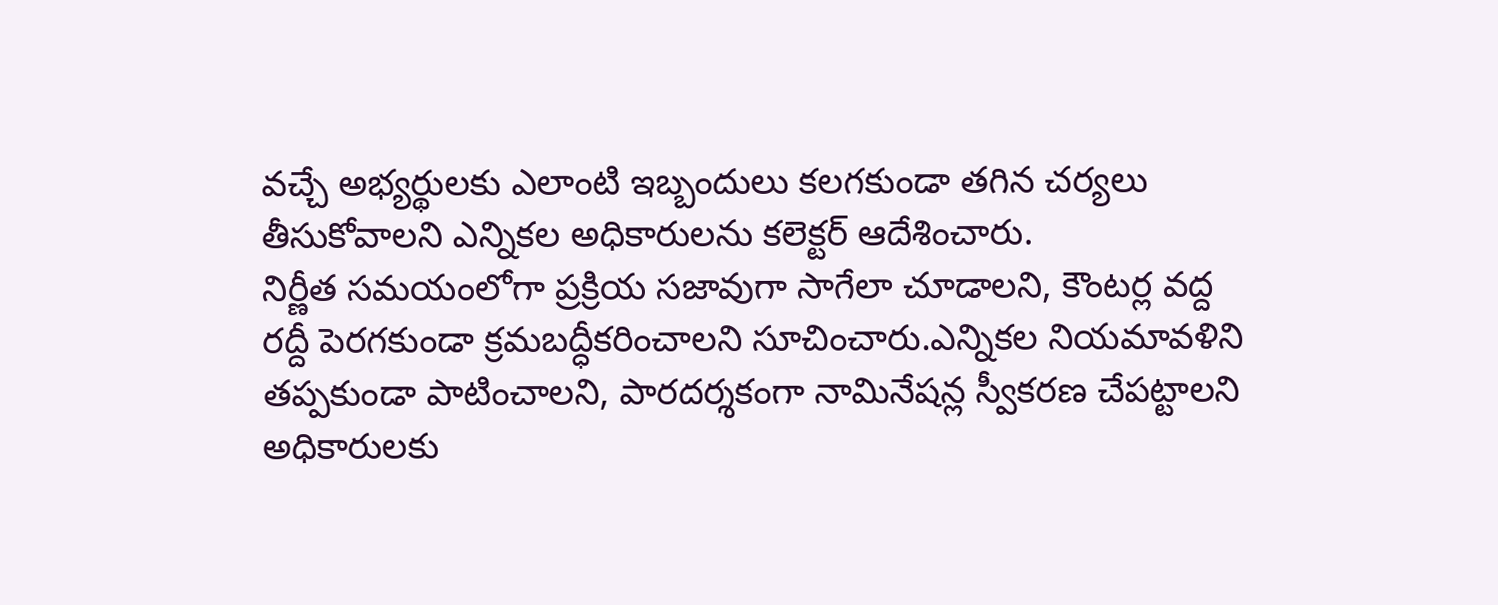వచ్చే అభ్యర్థులకు ఎలాంటి ఇబ్బందులు కలగకుండా తగిన చర్యలు తీసుకోవాలని ఎన్నికల అధికారులను కలెక్టర్ ఆదేశించారు.
నిర్ణీత సమయంలోగా ప్రక్రియ సజావుగా సాగేలా చూడాలని, కౌంటర్ల వద్ద రద్దీ పెరగకుండా క్రమబద్ధీకరించాలని సూచించారు.ఎన్నికల నియమావళిని తప్పకుండా పాటించాలని, పారదర్శకంగా నామినేషన్ల స్వీకరణ చేపట్టాలని అధికారులకు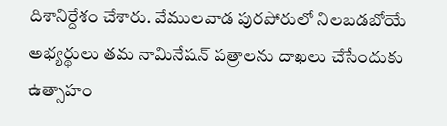దిశానిర్దేశం చేశారు. వేములవాడ పురపోరులో నిలబడబోయే అభ్యర్థులు తమ నామినేషన్ పత్రాలను దాఖలు చేసేందుకు ఉత్సాహం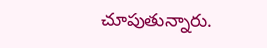చూపుతున్నారు.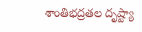శాంతిభద్రతల దృష్ట్యా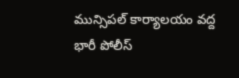మున్సిపల్ కార్యాలయం వద్ద భారీ పోలీస్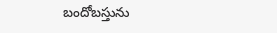బందోబస్తును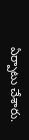ఏర్పాటు చేశారు.